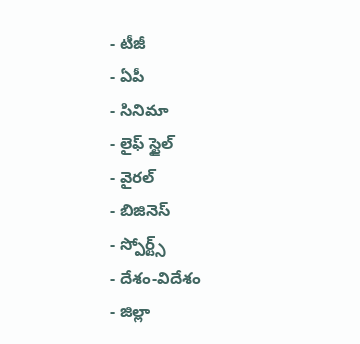- టీజీ
- ఏపీ
- సినిమా
- లైఫ్ స్టైల్
- వైరల్
- బిజినెస్
- స్పోర్ట్స్
- దేశం-విదేశం
- జిల్లా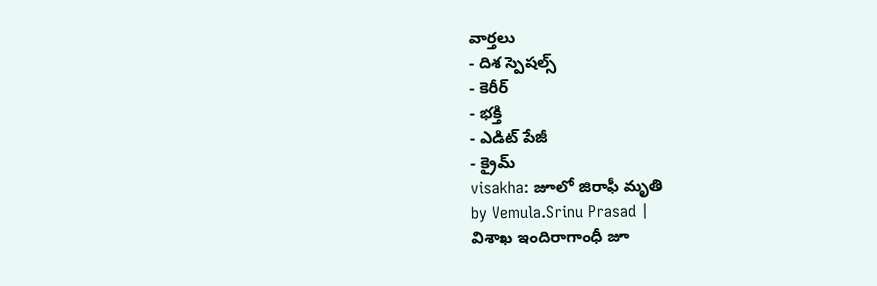వార్తలు
- దిశ స్పెషల్స్
- కెరీర్
- భక్తి
- ఎడిట్ పేజీ
- క్రైమ్
visakha: జూలో జిరాఫీ మృతి
by Vemula.Srinu Prasad |
విశాఖ ఇందిరాగాంధీ జూ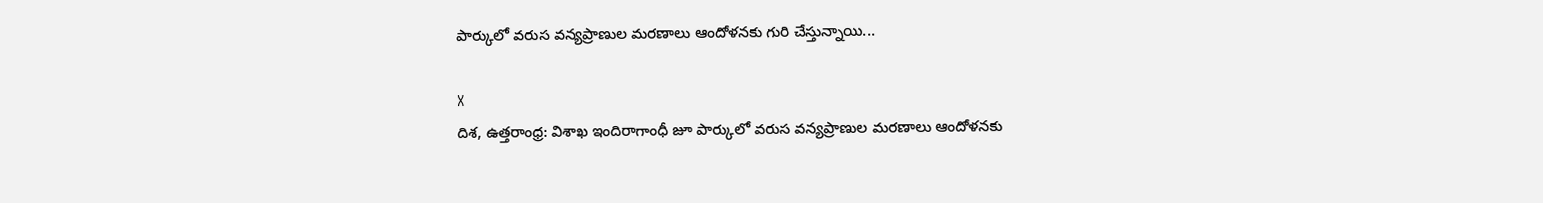పార్కులో వరుస వన్యప్రాణుల మరణాలు ఆందోళనకు గురి చేస్తున్నాయి...

X
దిశ, ఉత్తరాంధ్ర: విశాఖ ఇందిరాగాంధీ జూ పార్కులో వరుస వన్యప్రాణుల మరణాలు ఆందోళనకు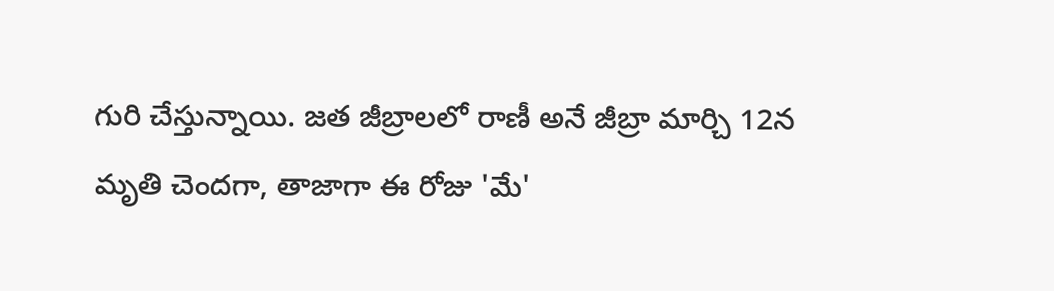గురి చేస్తున్నాయి. జత జీబ్రాలలో రాణీ అనే జీబ్రా మార్చి 12న మృతి చెందగా, తాజాగా ఈ రోజు 'మే'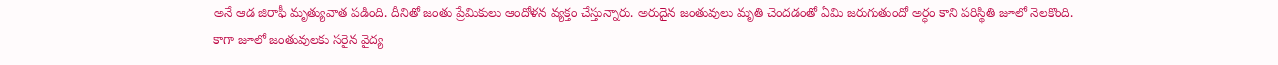అనే ఆడ జిరాఫీ మృత్యువాత పడింది. దీనితో జంతు ప్రేమికులు ఆందోళన వ్యక్తం చేస్తున్నారు. అరుదైన జంతువులు మృతి చెందడంతో ఏమి జరుగుతుందో అర్ధం కాని పరిస్థితి జూలో నెలకొంది. కాగా జూలో జంతువులకు సరైన వైద్య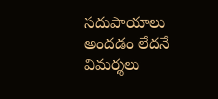సదుపాయాలు అందడం లేదనే విమర్శలు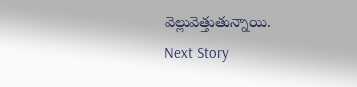వెల్లువెత్తుతున్నాయి.
Next Story